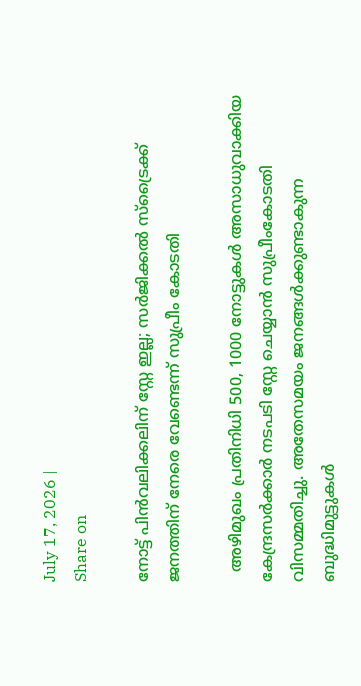July 17, 2026 |
Share on

നോട്ട് പിന്‍വലിക്കലിന് സ്റ്റേ ഇല്ല; സര്‍ജിക്കല്‍ സ്ട്രൈക്ക് ജനത്തിന് നേരെ വേണ്ടെന്ന് സുപ്രീം കോടതി

  അഴിമുഖം പ്രതിനിധി 500, 1000 നോട്ടുകള്‍ അസാധുവാക്കിയ കേന്ദ്രസര്‍ക്കാര്‍ നടപടി സ്റ്റേ ചെയ്യാന്‍ സുപ്രീംകോടതി വിസമ്മതിച്ചു. അതേസമയം ജനങ്ങള്‍ക്കുണ്ടാകുന്ന ബുദ്ധിമുട്ടുകള്‍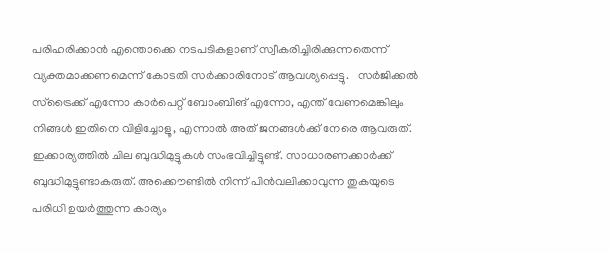പരിഹരിക്കാന്‍ എന്തൊക്കെ നടപടികളാണ് സ്വീകരിച്ചിരിക്കുന്നതെന്ന് വ്യക്തമാക്കണമെന്ന് കോടതി സര്‍ക്കാരിനോട് ആവശ്യപ്പെട്ടു.   സര്‍ജിക്കല്‍ സ്‌ട്രൈക്ക് എന്നോ കാര്‍പെറ്റ് ബോംബിങ് എന്നോ, എന്ത് വേണമെങ്കിലും നിങ്ങള്‍ ഇതിനെ വിളിച്ചോളൂ, എന്നാല്‍ അത് ജനങ്ങള്‍ക്ക് നേരെ ആവരുത്. ഇക്കാര്യത്തില്‍ ചില ബുദ്ധിമുട്ടുകള്‍ സംഭവിച്ചിട്ടുണ്ട്. സാധാരണക്കാര്‍ക്ക് ബുദ്ധിമുട്ടുണ്ടാകരുത്. അക്കൌണ്ടില്‍ നിന്ന് പിന്‍വലിക്കാവുന്ന തുകയുടെ പരിധി ഉയര്‍ത്തുന്ന കാര്യം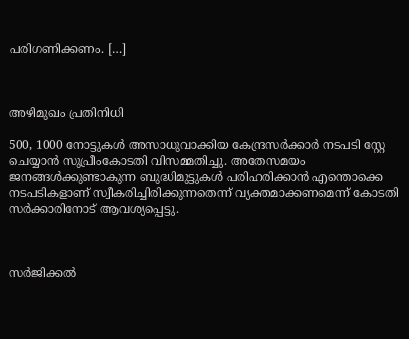പരിഗണിക്കണം. […]



അഴിമുഖം പ്രതിനിധി

500, 1000 നോട്ടുകള്‍ അസാധുവാക്കിയ കേന്ദ്രസര്‍ക്കാര്‍ നടപടി സ്റ്റേ ചെയ്യാന്‍ സുപ്രീംകോടതി വിസമ്മതിച്ചു. അതേസമയം ജനങ്ങള്‍ക്കുണ്ടാകുന്ന ബുദ്ധിമുട്ടുകള്‍ പരിഹരിക്കാന്‍ എന്തൊക്കെ നടപടികളാണ് സ്വീകരിച്ചിരിക്കുന്നതെന്ന് വ്യക്തമാക്കണമെന്ന് കോടതി സര്‍ക്കാരിനോട് ആവശ്യപ്പെട്ടു.



സര്‍ജിക്കല്‍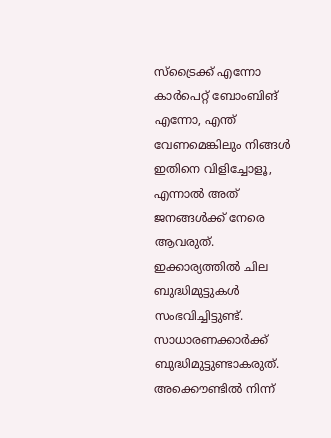സ്‌ട്രൈക്ക് എന്നോ കാര്‍പെറ്റ് ബോംബിങ് എന്നോ, എന്ത് വേണമെങ്കിലും നിങ്ങള്‍ ഇതിനെ വിളിച്ചോളൂ, എന്നാല്‍ അത് ജനങ്ങള്‍ക്ക് നേരെ ആവരുത്. ഇക്കാര്യത്തില്‍ ചില ബുദ്ധിമുട്ടുകള്‍ സംഭവിച്ചിട്ടുണ്ട്. സാധാരണക്കാര്‍ക്ക് ബുദ്ധിമുട്ടുണ്ടാകരുത്. അക്കൌണ്ടില്‍ നിന്ന്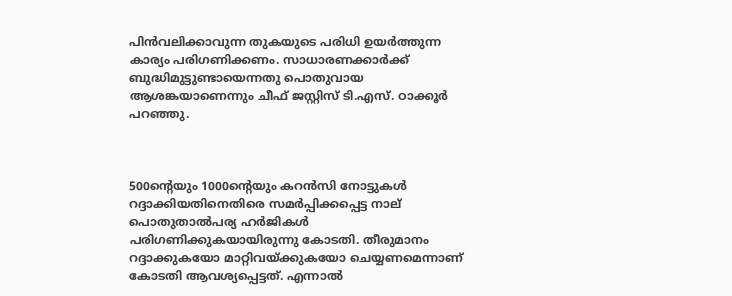പിന്‍വലിക്കാവുന്ന തുകയുടെ പരിധി ഉയര്‍ത്തുന്ന കാര്യം പരിഗണിക്കണം. സാധാരണക്കാര്‍ക്ക് ബുദ്ധിമുട്ടുണ്ടായെന്നതു പൊതുവായ ആശങ്കയാണെന്നും ചീഫ് ജസ്റ്റിസ് ടി.എസ്. ഠാക്കൂര്‍ പറഞ്ഞു.



500ന്റെയും 1000ന്റെയും കറന്‍സി നോട്ടുകള്‍ റദ്ദാക്കിയതിനെതിരെ സമര്‍പ്പിക്കപ്പെട്ട നാല് പൊതുതാല്‍പര്യ ഹര്‍ജികള്‍ പരിഗണിക്കുകയായിരുന്നു കോടതി. തീരുമാനം റദ്ദാക്കുകയോ മാറ്റിവയ്ക്കുകയോ ചെയ്യണമെന്നാണ് കോടതി ആവശ്യപ്പെട്ടത്. എന്നാല്‍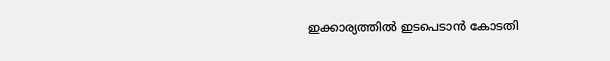ഇക്കാര്യത്തില്‍ ഇടപെടാന്‍ കോടതി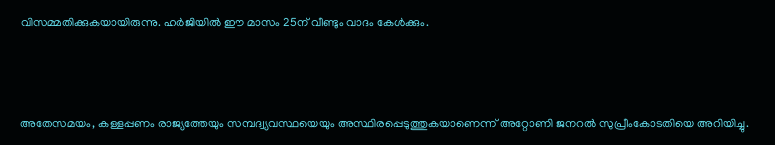വിസമ്മതിക്കുകയായിരുന്നു. ഹര്‍ജിയില്‍ ഈ മാസം 25ന് വീണ്ടും വാദം കേള്‍ക്കും.



അതേസമയം, കള്ളപ്പണം രാജ്യത്തേയും സമ്പദ്വ്യവസ്ഥയെയും അസ്ഥിരപ്പെടുത്തുകയാണെന്ന് അറ്റോണി ജനറല്‍ സുപ്രീംകോടതിയെ അറിയിച്ചു.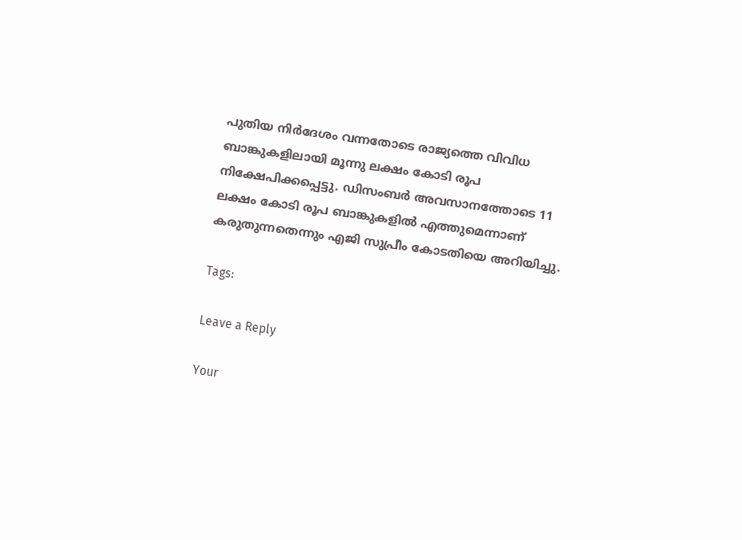പുതിയ നിര്‍ദേശം വന്നതോടെ രാജ്യത്തെ വിവിധ ബാങ്കുകളിലായി മൂന്നു ലക്ഷം കോടി രൂപ നിക്ഷേപിക്കപ്പെട്ടു. ഡിസംബര്‍ അവസാനത്തോടെ 11 ലക്ഷം കോടി രൂപ ബാങ്കുകളില്‍ എത്തുമെന്നാണ് കരുതുന്നതെന്നും എജി സുപ്രീം കോടതിയെ അറിയിച്ചു.

Tags:

Leave a Reply

Your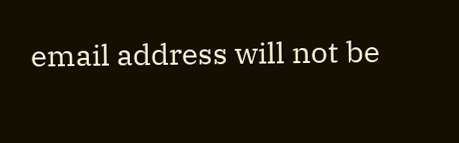email address will not be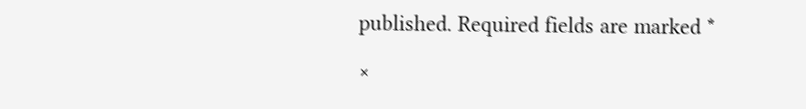published. Required fields are marked *

×